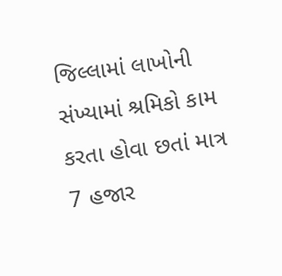જિલ્લામાં લાખોની સંખ્યામાં શ્રમિકો કામ કરતા હોવા છતાં માત્ર 7 હજાર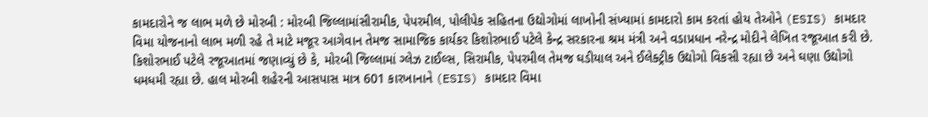કામદારોને જ લાભ મળે છે મોરબી : મોરબી જિલ્લામાંસીરામીક, પેપરમીલ, પોલીપેક સહિતના ઉદ્યોગોમાં લાખોની સંખ્યામાં કામદારો કામ કરતાં હોય તેઓને (ESIS) કામદાર વિમા યોજનાનો લાભ મળી રહે તે માટે મજૂર આગેવાન તેમજ સામાજિક કાર્યકર કિશોરભાઈ પટેલે કેન્દ્ર સરકારના શ્રમ મંત્રી અને વડાપ્રધાન નરેન્દ્ર મોદીને લેખિત રજૂઆત કરી છે. કિશોરભાઈ પટેલે રજૂઆતમાં જણાવ્યું છે કે, મોરબી જિલ્લામાં ગ્લેઝ ટાઈલ્સ, સિરામીક, પેપરમીલ તેમજ ઘડીયાલ અને ઈલેક્ટ્રીક ઉદ્યોગો વિકસી રહ્યા છે અને ઘણા ઉદ્યોગો ધમધમી રહ્યા છે. હાલ મોરબી શહેરની આસપાસ માત્ર 601 કારખાનાને (ESIS) કામદાર વિમા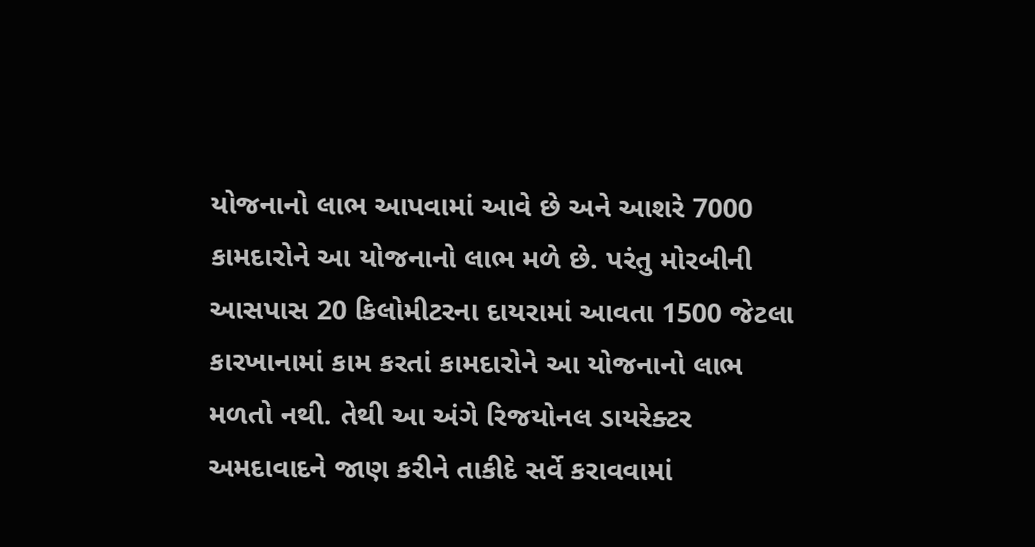યોજનાનો લાભ આપવામાં આવે છે અને આશરે 7000 કામદારોને આ યોજનાનો લાભ મળે છે. પરંતુ મોરબીની આસપાસ 20 કિલોમીટરના દાયરામાં આવતા 1500 જેટલા કારખાનામાં કામ કરતાં કામદારોને આ યોજનાનો લાભ મળતો નથી. તેથી આ અંગે રિજયોનલ ડાયરેક્ટર અમદાવાદને જાણ કરીને તાકીદે સર્વે કરાવવામાં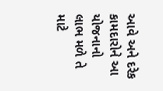આવે અને દરેક કામદારોને આ યોજનાનો લાભ મળે તે માટે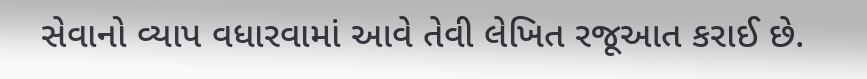સેવાનો વ્યાપ વધારવામાં આવે તેવી લેખિત રજૂઆત કરાઈ છે.